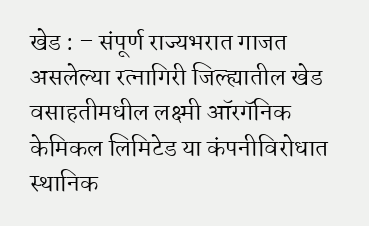खेड : – संपूर्ण राज्यभरात गाजत असलेल्या रत्नागिरी जिल्ह्यातील खेड वसाहतीमधील लक्ष्मी ऑरगॅनिक केमिकल लिमिटेड या कंपनीविरोधात स्थानिक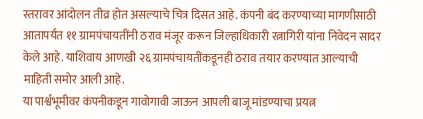स्तरावर आंदोलन तीव्र होत असल्याचे चित्र दिसत आहे. कंपनी बंद करण्याच्या मागणीसाठी आतापर्यंत ११ ग्रामपंचायतींनी ठराव मंजूर करून जिल्हाधिकारी रत्नागिरी यांना निवेदन सादर केले आहे. याशिवाय आणखी २६ ग्रामपंचायतींकडूनही ठराव तयार करण्यात आल्याची माहिती समोर आली आहे.
या पार्श्वभूमीवर कंपनीकडून गावोगावी जाऊन आपली बाजू मांडण्याचा प्रयत्न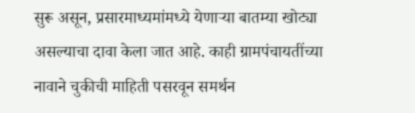सुरू असून, प्रसारमाध्यमांमध्ये येणाऱ्या बातम्या खोट्या असल्याचा दावा केला जात आहे. काही ग्रामपंचायतींच्या नावाने चुकीची माहिती पसरवून समर्थन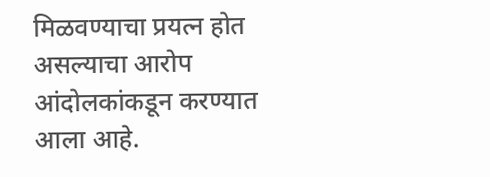मिळवण्याचा प्रयत्न होत असल्याचा आरोप आंदोलकांकडून करण्यात आला आहे.